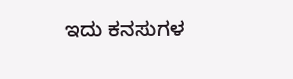ಇದು ಕನಸುಗಳ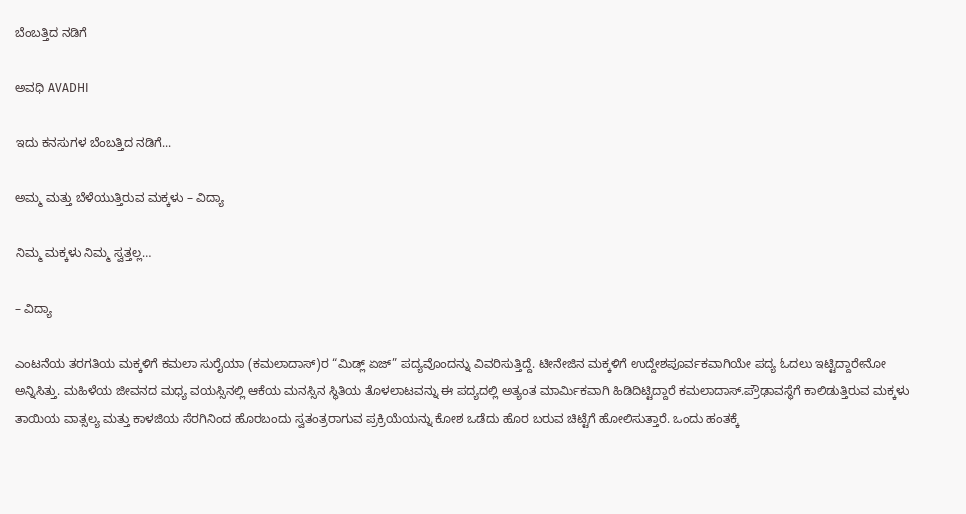ಬೆಂಬತ್ತಿದ ನಡಿಗೆ‍

ಅವಧಿ AVADHI

ಇದು ಕನಸುಗಳ ಬೆಂಬತ್ತಿದ ನಡಿಗೆ...

ಅಮ್ಮ ಮತ್ತು ಬೆಳೆಯುತ್ತಿರುವ ಮಕ್ಕಳು – ವಿದ್ಯಾ

ನಿಮ್ಮ ಮಕ್ಕಳು ನಿಮ್ಮ ಸ್ವತ್ತಲ್ಲ…

– ವಿದ್ಯಾ

ಎಂಟನೆಯ ತರಗತಿಯ ಮಕ್ಕಳಿಗೆ ಕಮಲಾ ಸುರೈಯಾ (ಕಮಲಾದಾಸ್)ರ “ಮಿಡ್ಲ್ ಏಜ್” ಪದ್ಯವೊಂದನ್ನು ವಿವರಿಸುತ್ತಿದ್ದೆ. ಟೀನೇಜಿನ ಮಕ್ಕಳಿಗೆ ಉದ್ದೇಶಪೂರ್ವಕವಾಗಿಯೇ ಪದ್ಯ ಓದಲು ಇಟ್ಟಿದ್ದಾರೇನೋ ಅನ್ನಿಸಿತ್ತು. ಮಹಿಳೆಯ ಜೀವನದ ಮಧ್ಯ ವಯಸ್ಸಿನಲ್ಲಿ ಆಕೆಯ ಮನಸ್ಸಿನ ಸ್ಥಿತಿಯ ತೊಳಲಾಟವನ್ನು ಈ ಪದ್ಯದಲ್ಲಿ ಅತ್ಯಂತ ಮಾರ್ಮಿಕವಾಗಿ ಹಿಡಿದಿಟ್ಟಿದ್ದಾರೆ ಕಮಲಾದಾಸ್.ಪ್ರೌಢಾವಸ್ಥೆಗೆ ಕಾಲಿಡುತ್ತಿರುವ ಮಕ್ಕಳು ತಾಯಿಯ ವಾತ್ಸಲ್ಯ ಮತ್ತು ಕಾಳಜಿಯ ಸೆರಗಿನಿಂದ ಹೊರಬಂದು ಸ್ವತಂತ್ರರಾಗುವ ಪ್ರಕ್ರಿಯೆಯನ್ನು ಕೋಶ ಒಡೆದು ಹೊರ ಬರುವ ಚಿಟ್ಟೆಗೆ ಹೋಲಿಸುತ್ತಾರೆ. ಒಂದು ಹಂತಕ್ಕೆ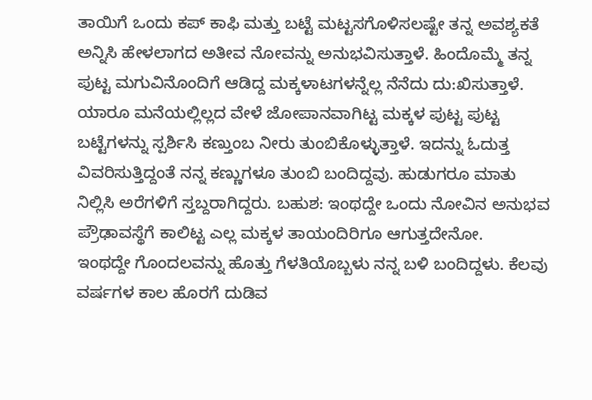ತಾಯಿಗೆ ಒಂದು ಕಪ್ ಕಾಫಿ ಮತ್ತು ಬಟ್ಟೆ ಮಟ್ಟಸಗೊಳಿಸಲಷ್ಟೇ ತನ್ನ ಅವಶ್ಯಕತೆ ಅನ್ನಿಸಿ ಹೇಳಲಾಗದ ಅತೀವ ನೋವನ್ನು ಅನುಭವಿಸುತ್ತಾಳೆ. ಹಿಂದೊಮ್ಮೆ ತನ್ನ ಪುಟ್ಟ ಮಗುವಿನೊಂದಿಗೆ ಆಡಿದ್ದ ಮಕ್ಕಳಾಟಗಳನ್ನೆಲ್ಲ ನೆನೆದು ದು:ಖಿಸುತ್ತಾಳೆ. ಯಾರೂ ಮನೆಯಲ್ಲಿಲ್ಲದ ವೇಳೆ ಜೋಪಾನವಾಗಿಟ್ಟ ಮಕ್ಕಳ ಪುಟ್ಟ ಪುಟ್ಟ ಬಟ್ಟೆಗಳನ್ನು ಸ್ಪರ್ಶಿಸಿ ಕಣ್ತುಂಬ ನೀರು ತುಂಬಿಕೊಳ್ಳುತ್ತಾಳೆ. ಇದನ್ನು ಓದುತ್ತ ವಿವರಿಸುತ್ತಿದ್ದಂತೆ ನನ್ನ ಕಣ್ಣುಗಳೂ ತುಂಬಿ ಬಂದಿದ್ದವು. ಹುಡುಗರೂ ಮಾತು ನಿಲ್ಲಿಸಿ ಅರೆಗಳಿಗೆ ಸ್ತಬ್ದರಾಗಿದ್ದರು. ಬಹುಶ: ಇಂಥದ್ದೇ ಒಂದು ನೋವಿನ ಅನುಭವ ಪ್ರೌಢಾವಸ್ಥೆಗೆ ಕಾಲಿಟ್ಟ ಎಲ್ಲ ಮಕ್ಕಳ ತಾಯಂದಿರಿಗೂ ಆಗುತ್ತದೇನೋ.
ಇಂಥದ್ದೇ ಗೊಂದಲವನ್ನು ಹೊತ್ತು ಗೆಳತಿಯೊಬ್ಬಳು ನನ್ನ ಬಳಿ ಬಂದಿದ್ದಳು. ಕೆಲವು ವರ್ಷಗಳ ಕಾಲ ಹೊರಗೆ ದುಡಿವ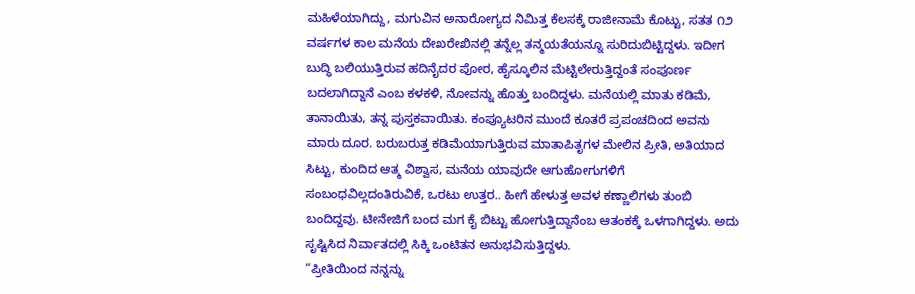ಮಹಿಳೆಯಾಗಿದ್ದು, ಮಗುವಿನ ಅನಾರೋಗ್ಯದ ನಿಮಿತ್ತ ಕೆಲಸಕ್ಕೆ ರಾಜೀನಾಮೆ ಕೊಟ್ಟು, ಸತತ ೧೨ ವರ್ಷಗಳ ಕಾಲ ಮನೆಯ ದೇಖರೇಖಿನಲ್ಲಿ ತನ್ನೆಲ್ಲ ತನ್ಮಯತೆಯನ್ನೂ ಸುರಿದುಬಿಟ್ಟಿದ್ದಳು. ಇದೀಗ ಬುದ್ಧಿ ಬಲಿಯುತ್ತಿರುವ ಹದಿನೈದರ ಪೋರ, ಹೈಸ್ಕೂಲಿನ ಮೆಟ್ಟಿಲೇರುತ್ತಿದ್ದಂತೆ ಸಂಪೂರ್ಣ ಬದಲಾಗಿದ್ದಾನೆ ಎಂಬ ಕಳಕಳಿ, ನೋವನ್ನು ಹೊತ್ತು ಬಂದಿದ್ದಳು. ಮನೆಯಲ್ಲಿ ಮಾತು ಕಡಿಮೆ, ತಾನಾಯಿತು, ತನ್ನ ಪುಸ್ತಕವಾಯಿತು. ಕಂಪ್ಯೂಟರಿನ ಮುಂದೆ ಕೂತರೆ ಪ್ರಪಂಚದಿಂದ ಅವನು ಮಾರು ದೂರ. ಬರುಬರುತ್ತ ಕಡಿಮೆಯಾಗುತ್ತಿರುವ ಮಾತಾಪಿತೃಗಳ ಮೇಲಿನ ಪ್ರೀತಿ, ಅತಿಯಾದ ಸಿಟ್ಟು, ಕುಂದಿದ ಆತ್ಮ ವಿಶ್ವಾಸ, ಮನೆಯ ಯಾವುದೇ ಆಗುಹೋಗುಗಳಿಗೆ ಸಂಬಂಧವಿಲ್ಲದಂತಿರುವಿಕೆ, ಒರಟು ಉತ್ತರ.. ಹೀಗೆ ಹೇಳುತ್ತ ಅವಳ ಕಣ್ಣಾಲಿಗಳು ತುಂಬಿ ಬಂದಿದ್ದವು. ಟೀನೇಜಿಗೆ ಬಂದ ಮಗ ಕೈ ಬಿಟ್ಟು ಹೋಗುತ್ತಿದ್ದಾನೆಂಬ ಆತಂಕಕ್ಕೆ ಒಳಗಾಗಿದ್ದಳು. ಅದು ಸೃಷ್ಟಿಸಿದ ನಿರ್ವಾತದಲ್ಲಿ ಸಿಕ್ಕಿ ಒಂಟಿತನ ಅನುಭವಿಸುತ್ತಿದ್ದಳು.
“ಪ್ರೀತಿಯಿಂದ ನನ್ನನ್ನು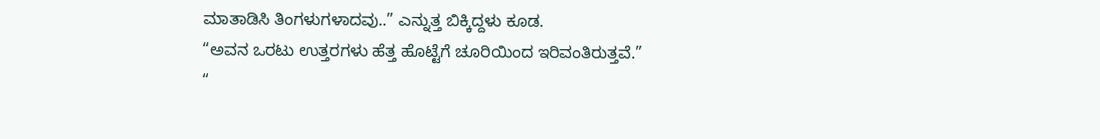ಮಾತಾಡಿಸಿ ತಿಂಗಳುಗಳಾದವು..” ಎನ್ನುತ್ತ ಬಿಕ್ಕಿದ್ದಳು ಕೂಡ.
“ಅವನ ಒರಟು ಉತ್ತರಗಳು ಹೆತ್ತ ಹೊಟ್ಟೆಗೆ ಚೂರಿಯಿಂದ ಇರಿವಂತಿರುತ್ತವೆ.”
“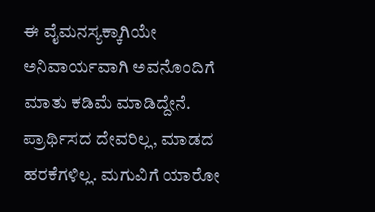ಈ ವೈಮನಸ್ಯಕ್ಕಾಗಿಯೇ ಅನಿವಾರ್ಯವಾಗಿ ಅವನೊಂದಿಗೆ ಮಾತು ಕಡಿಮೆ ಮಾಡಿದ್ದೇನೆ. ಪ್ರಾರ್ಥಿಸದ ದೇವರಿಲ್ಲ, ಮಾಡದ ಹರಕೆಗಳಿಲ್ಲ. ಮಗುವಿಗೆ ಯಾರೋ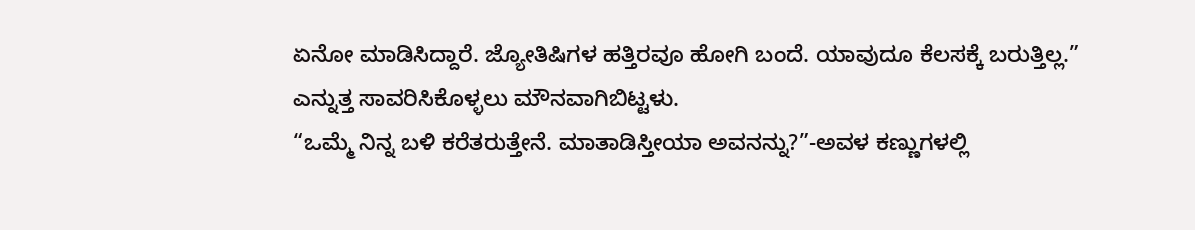ಏನೋ ಮಾಡಿಸಿದ್ದಾರೆ. ಜ್ಯೋತಿಷಿಗಳ ಹತ್ತಿರವೂ ಹೋಗಿ ಬಂದೆ. ಯಾವುದೂ ಕೆಲಸಕ್ಕೆ ಬರುತ್ತಿಲ್ಲ.” ಎನ್ನುತ್ತ ಸಾವರಿಸಿಕೊಳ್ಳಲು ಮೌನವಾಗಿಬಿಟ್ಟಳು.
“ಒಮ್ಮೆ ನಿನ್ನ ಬಳಿ ಕರೆತರುತ್ತೇನೆ. ಮಾತಾಡಿಸ್ತೀಯಾ ಅವನನ್ನು?”-ಅವಳ ಕಣ್ಣುಗಳಲ್ಲಿ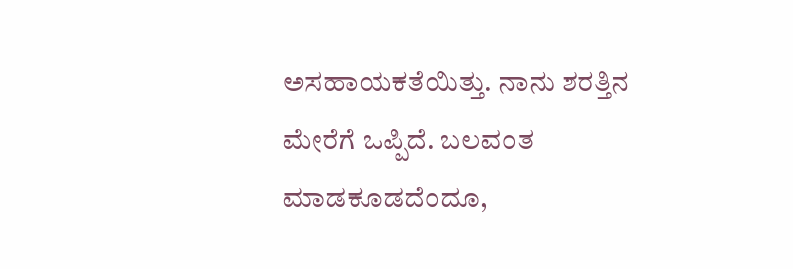ಅಸಹಾಯಕತೆಯಿತ್ತು. ನಾನು ಶರತ್ತಿನ ಮೇರೆಗೆ ಒಪ್ಪಿದೆ. ಬಲವಂತ ಮಾಡಕೂಡದೆಂದೂ,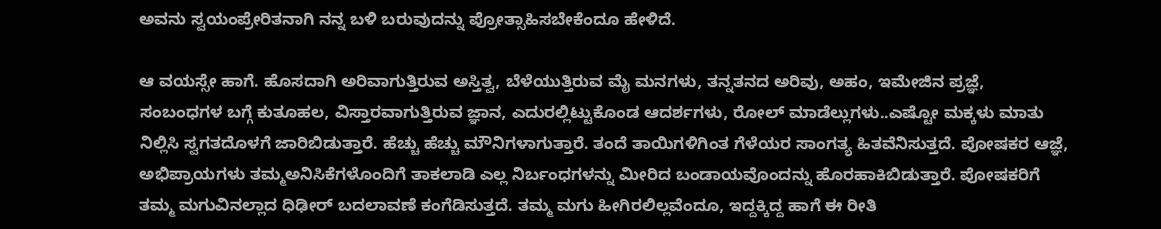ಅವನು ಸ್ವಯಂಪ್ರೇರಿತನಾಗಿ ನನ್ನ ಬಳಿ ಬರುವುದನ್ನು ಪ್ರೋತ್ಸಾಹಿಸಬೇಕೆಂದೂ ಹೇಳಿದೆ.

ಆ ವಯಸ್ಸೇ ಹಾಗೆ. ಹೊಸದಾಗಿ ಅರಿವಾಗುತ್ತಿರುವ ಅಸ್ತಿತ್ವ, ಬೆಳೆಯುತ್ತಿರುವ ಮೈ ಮನಗಳು, ತನ್ನತನದ ಅರಿವು, ಅಹಂ, ಇಮೇಜಿನ ಪ್ರಜ್ಞೆ, ಸಂಬಂಧಗಳ ಬಗ್ಗೆ ಕುತೂಹಲ, ವಿಸ್ತಾರವಾಗುತ್ತಿರುವ ಜ್ಞಾನ, ಎದುರಲ್ಲಿಟ್ಟುಕೊಂಡ ಆದರ್ಶಗಳು, ರೋಲ್ ಮಾಡೆಲ್ಲುಗಳು..ಎಷ್ಟೋ ಮಕ್ಕಳು ಮಾತು ನಿಲ್ಲಿಸಿ ಸ್ವಗತದೊಳಗೆ ಜಾರಿಬಿಡುತ್ತಾರೆ. ಹೆಚ್ಚು ಹೆಚ್ಚು ಮೌನಿಗಳಾಗುತ್ತಾರೆ. ತಂದೆ ತಾಯಿಗಳಿಗಿಂತ ಗೆಳೆಯರ ಸಾಂಗತ್ಯ ಹಿತವೆನಿಸುತ್ತದೆ. ಪೋಷಕರ ಆಜ್ಞೆ, ಅಭಿಪ್ರಾಯಗಳು ತಮ್ಮಅನಿಸಿಕೆಗಳೊಂದಿಗೆ ತಾಕಲಾಡಿ ಎಲ್ಲ ನಿರ್ಬಂಧಗಳನ್ನು ಮೀರಿದ ಬಂಡಾಯವೊಂದನ್ನು ಹೊರಹಾಕಿಬಿಡುತ್ತಾರೆ. ಪೋಷಕರಿಗೆ ತಮ್ಮ ಮಗುವಿನಲ್ಲಾದ ಧಿಢೀರ್ ಬದಲಾವಣೆ ಕಂಗೆಡಿಸುತ್ತದೆ. ತಮ್ಮ ಮಗು ಹೀಗಿರಲಿಲ್ಲವೆಂದೂ, ಇದ್ದಕ್ಕಿದ್ದ ಹಾಗೆ ಈ ರೀತಿ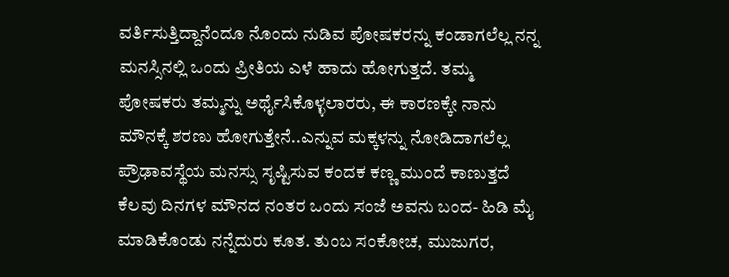ವರ್ತಿಸುತ್ತಿದ್ದಾನೆಂದೂ ನೊಂದು ನುಡಿವ ಪೋಷಕರನ್ನು ಕಂಡಾಗಲೆಲ್ಲ ನನ್ನ ಮನಸ್ಸಿನಲ್ಲಿ ಒಂದು ಪ್ರೀತಿಯ ಎಳೆ ಹಾದು ಹೋಗುತ್ತದೆ. ತಮ್ಮ ಪೋಷಕರು ತಮ್ಮನ್ನು ಅರ್ಥೈಸಿಕೊಳ್ಳಲಾರರು, ಈ ಕಾರಣಕ್ಕೇ ನಾನು ಮೌನಕ್ಕೆ ಶರಣು ಹೋಗುತ್ತೇನೆ..ಎನ್ನುವ ಮಕ್ಕಳನ್ನು ನೋಡಿದಾಗಲೆಲ್ಲ ಪ್ರೌಢಾವಸ್ಥೆಯ ಮನಸ್ಸು ಸೃಷ್ಟಿಸುವ ಕಂದಕ ಕಣ್ಣ ಮುಂದೆ ಕಾಣುತ್ತದೆ
ಕೆಲವು ದಿನಗಳ ಮೌನದ ನಂತರ ಒಂದು ಸಂಜೆ ಅವನು ಬಂದ- ಹಿಡಿ ಮೈ ಮಾಡಿಕೊಂಡು ನನ್ನೆದುರು ಕೂತ. ತುಂಬ ಸಂಕೋಚ, ಮುಜುಗರ,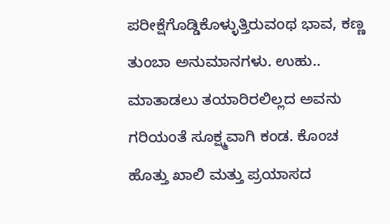ಪರೀಕ್ಷೆಗೊಡ್ಡಿಕೊಳ್ಳುತ್ತಿರುವಂಥ ಭಾವ, ಕಣ್ಣ ತುಂಬಾ ಅನುಮಾನಗಳು. ಉಹು.. ಮಾತಾಡಲು ತಯಾರಿರಲಿಲ್ಲದ ಅವನು ಗರಿಯಂತೆ ಸೂಕ್ಷ್ಮವಾಗಿ ಕಂಡ. ಕೊಂಚ ಹೊತ್ತು ಖಾಲಿ ಮತ್ತು ಪ್ರಯಾಸದ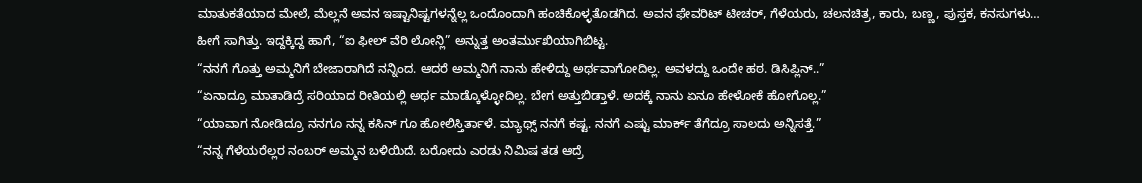ಮಾತುಕತೆಯಾದ ಮೇಲೆ, ಮೆಲ್ಲನೆ ಅವನ ಇಷ್ಟಾನಿಷ್ಟಗಳನ್ನೆಲ್ಲ ಒಂದೊಂದಾಗಿ ಹಂಚಿಕೊಳ್ಳತೊಡಗಿದ. ಅವನ ಫೇವರಿಟ್ ಟೀಚರ್, ಗೆಳೆಯರು, ಚಲನಚಿತ್ರ, ಕಾರು, ಬಣ್ಣ, ಪುಸ್ತಕ, ಕನಸುಗಳು… ಹೀಗೆ ಸಾಗಿತ್ತು. ಇದ್ದಕ್ಕಿದ್ದ ಹಾಗೆ, “ಐ ಫೀಲ್ ವೆರಿ ಲೋನ್ಲಿ” ಅನ್ನುತ್ತ ಅಂತರ್ಮುಖಿಯಾಗಿಬಿಟ್ಟ.
“ನನಗೆ ಗೊತ್ತು ಅಮ್ಮನಿಗೆ ಬೇಜಾರಾಗಿದೆ ನನ್ನಿಂದ. ಆದರೆ ಅಮ್ಮನಿಗೆ ನಾನು ಹೇಳಿದ್ದು ಅರ್ಥವಾಗೋದಿಲ್ಲ. ಅವಳದ್ದು ಒಂದೇ ಹಠ. ಡಿಸಿಪ್ಲಿನ್..”
“ಏನಾದ್ರೂ ಮಾತಾಡಿದ್ರೆ ಸರಿಯಾದ ರೀತಿಯಲ್ಲಿ ಅರ್ಥ ಮಾಡ್ಕೊಳ್ಳೋದಿಲ್ಲ. ಬೇಗ ಅತ್ತುಬಿಡ್ತಾಳೆ. ಅದಕ್ಕೆ ನಾನು ಏನೂ ಹೇಳೋಕೆ ಹೋಗೊಲ್ಲ.”
“ಯಾವಾಗ ನೋಡಿದ್ರೂ ನನಗೂ ನನ್ನ ಕಸಿನ್ ಗೂ ಹೋಲಿಸ್ತಿರ್ತಾಳೆ. ಮ್ಯಾಥ್ಸ್ ನನಗೆ ಕಷ್ಟ. ನನಗೆ ಎಷ್ಟು ಮಾರ್ಕ್ ತೆಗೆದ್ರೂ ಸಾಲದು ಅನ್ನಿಸತ್ತೆ.”
“ನನ್ನ ಗೆಳೆಯರೆಲ್ಲರ ನಂಬರ್ ಅಮ್ಮನ ಬಳಿಯಿದೆ. ಬರೋದು ಎರಡು ನಿಮಿಷ ತಡ ಆದ್ರೆ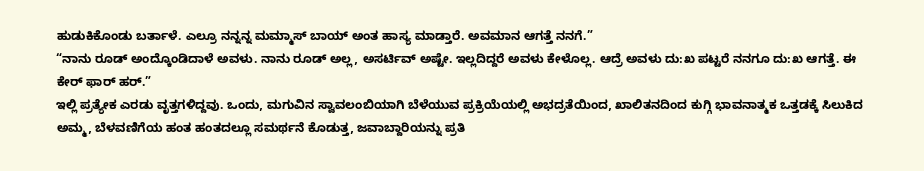ಹುಡುಕಿಕೊಂಡು ಬರ್ತಾಳೆ. ಎಲ್ರೂ ನನ್ನನ್ನ ಮಮ್ಮಾಸ್ ಬಾಯ್ ಅಂತ ಹಾಸ್ಯ ಮಾಡ್ತಾರೆ. ಅವಮಾನ ಆಗತ್ತೆ ನನಗೆ.”
“ನಾನು ರೂಡ್ ಅಂದ್ಕೊಂಡಿದಾಳೆ ಅವಳು. ನಾನು ರೂಡ್ ಅಲ್ಲ, ಅಸರ್ಟಿವ್ ಅಷ್ಟೇ. ಇಲ್ಲದಿದ್ದರೆ ಅವಳು ಕೇಳೊಲ್ಲ. ಆದ್ರೆ ಅವಳು ದು:ಖ ಪಟ್ಟರೆ ನನಗೂ ದು:ಖ ಆಗತ್ತೆ. ಈ ಕೇರ್ ಫಾರ್ ಹರ್.”
ಇಲ್ಲಿ ಪ್ರತ್ಯೇಕ ಎರಡು ವೃತ್ತಗಳಿದ್ದವು. ಒಂದು, ಮಗುವಿನ ಸ್ವಾವಲಂಬಿಯಾಗಿ ಬೆಳೆಯುವ ಪ್ರಕ್ರಿಯೆಯಲ್ಲಿ ಅಭದ್ರತೆಯಿಂದ, ಖಾಲಿತನದಿಂದ ಕುಗ್ಗಿ ಭಾವನಾತ್ಮಕ ಒತ್ತಡಕ್ಕೆ ಸಿಲುಕಿದ ಅಮ್ಮ, ಬೆಳವಣಿಗೆಯ ಹಂತ ಹಂತದಲ್ಲೂ ಸಮರ್ಥನೆ ಕೊಡುತ್ತ, ಜವಾಬ್ದಾರಿಯನ್ನು ಪ್ರತಿ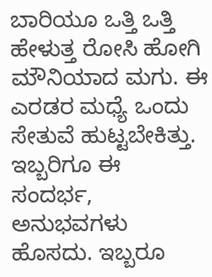ಬಾರಿಯೂ ಒತ್ತಿ ಒತ್ತಿ ಹೇಳುತ್ತ ರೋಸಿ ಹೋಗಿ ಮೌನಿಯಾದ ಮಗು. ಈ ಎರಡರ ಮಧ್ಯೆ ಒಂದು ಸೇತುವೆ ಹುಟ್ಟಬೇಕಿತ್ತು. ಇಬ್ಬರಿಗೂ ಈ ಸಂದರ್ಭ, ಅನುಭವಗಳು ಹೊಸದು. ಇಬ್ಬರೂ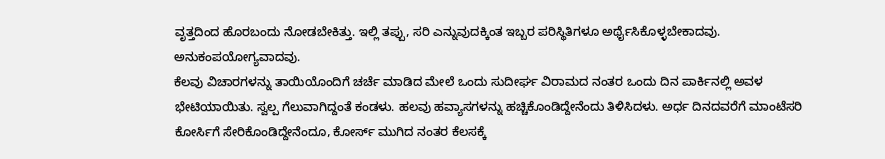ವೃತ್ತದಿಂದ ಹೊರಬಂದು ನೋಡಬೇಕಿತ್ತು. ಇಲ್ಲಿ ತಪ್ಪು, ಸರಿ ಎನ್ನುವುದಕ್ಕಿಂತ ಇಬ್ಬರ ಪರಿಸ್ಥಿತಿಗಳೂ ಅರ್ಥೈಸಿಕೊಳ್ಳಬೇಕಾದವು. ಅನುಕಂಪಯೋಗ್ಯವಾದವು.
ಕೆಲವು ವಿಚಾರಗಳನ್ನು ತಾಯಿಯೊಂದಿಗೆ ಚರ್ಚೆ ಮಾಡಿದ ಮೇಲೆ ಒಂದು ಸುದೀರ್ಘ ವಿರಾಮದ ನಂತರ ಒಂದು ದಿನ ಪಾರ್ಕಿನಲ್ಲಿ ಅವಳ ಭೇಟಿಯಾಯಿತು. ಸ್ವಲ್ಪ ಗೆಲುವಾಗಿದ್ದಂತೆ ಕಂಡಳು. ಹಲವು ಹವ್ಯಾಸಗಳನ್ನು ಹಚ್ಚಿಕೊಂಡಿದ್ದೇನೆಂದು ತಿಳಿಸಿದಳು. ಅರ್ಧ ದಿನದವರೆಗೆ ಮಾಂಟೆಸರಿ ಕೋರ್ಸಿಗೆ ಸೇರಿಕೊಂಡಿದ್ದೇನೆಂದೂ, ಕೋರ್ಸ್ ಮುಗಿದ ನಂತರ ಕೆಲಸಕ್ಕೆ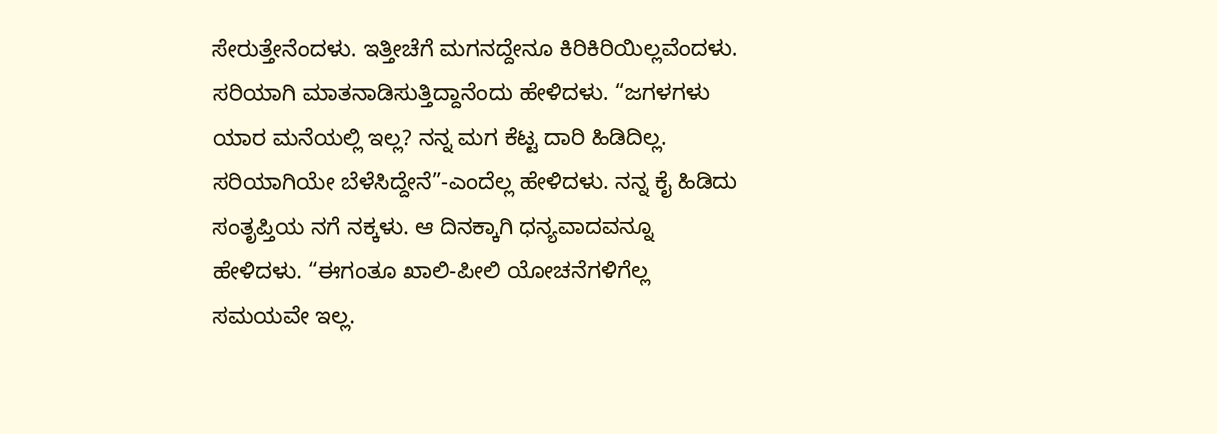ಸೇರುತ್ತೇನೆಂದಳು. ಇತ್ತೀಚೆಗೆ ಮಗನದ್ದೇನೂ ಕಿರಿಕಿರಿಯಿಲ್ಲವೆಂದಳು. ಸರಿಯಾಗಿ ಮಾತನಾಡಿಸುತ್ತಿದ್ದಾನೆಂದು ಹೇಳಿದಳು. “ಜಗಳಗಳು ಯಾರ ಮನೆಯಲ್ಲಿ ಇಲ್ಲ? ನನ್ನ ಮಗ ಕೆಟ್ಟ ದಾರಿ ಹಿಡಿದಿಲ್ಲ. ಸರಿಯಾಗಿಯೇ ಬೆಳೆಸಿದ್ದೇನೆ”-ಎಂದೆಲ್ಲ ಹೇಳಿದಳು. ನನ್ನ ಕೈ ಹಿಡಿದು ಸಂತೃಪ್ತಿಯ ನಗೆ ನಕ್ಕಳು. ಆ ದಿನಕ್ಕಾಗಿ ಧನ್ಯವಾದವನ್ನೂ ಹೇಳಿದಳು. “ಈಗಂತೂ ಖಾಲಿ-ಪೀಲಿ ಯೋಚನೆಗಳಿಗೆಲ್ಲ ಸಮಯವೇ ಇಲ್ಲ.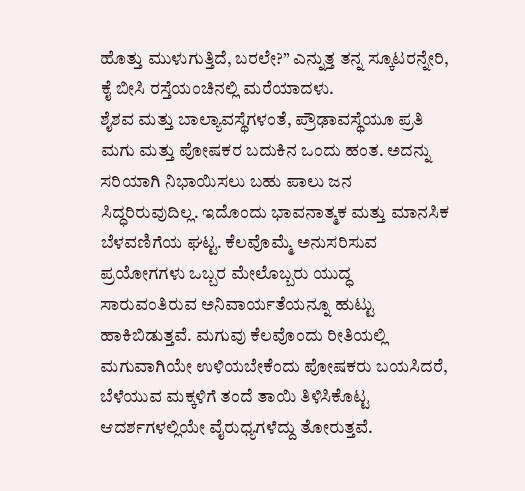ಹೊತ್ತು ಮುಳುಗುತ್ತಿದೆ, ಬರಲೇ?” ಎನ್ನುತ್ತ ತನ್ನ ಸ್ಕೂಟರನ್ನೇರಿ, ಕೈ ಬೀಸಿ ರಸ್ತೆಯಂಚಿನಲ್ಲಿ ಮರೆಯಾದಳು.
ಶೈಶವ ಮತ್ತು ಬಾಲ್ಯಾವಸ್ಥೆಗಳಂತೆ, ಪ್ರೌಢಾವಸ್ಥೆಯೂ ಪ್ರತಿ ಮಗು ಮತ್ತು ಪೋಷಕರ ಬದುಕಿನ ಒಂದು ಹಂತ. ಅದನ್ನು ಸರಿಯಾಗಿ ನಿಭಾಯಿಸಲು ಬಹು ಪಾಲು ಜನ ಸಿದ್ಧರಿರುವುದಿಲ್ಲ. ಇದೊಂದು ಭಾವನಾತ್ಮಕ ಮತ್ತು ಮಾನಸಿಕ ಬೆಳವಣಿಗೆಯ ಘಟ್ಟ. ಕೆಲವೊಮ್ಮೆ ಅನುಸರಿಸುವ ಪ್ರಯೋಗಗಳು ಒಬ್ಬರ ಮೇಲೊಬ್ಬರು ಯುದ್ಧ ಸಾರುವಂತಿರುವ ಅನಿವಾರ್ಯತೆಯನ್ನೂ ಹುಟ್ಟು ಹಾಕಿಬಿಡುತ್ತವೆ. ಮಗುವು ಕೆಲವೊಂದು ರೀತಿಯಲ್ಲಿ ಮಗುವಾಗಿಯೇ ಉಳಿಯಬೇಕೆಂದು ಪೋಷಕರು ಬಯಸಿದರೆ, ಬೆಳೆಯುವ ಮಕ್ಕಳಿಗೆ ತಂದೆ ತಾಯಿ ತಿಳಿಸಿಕೊಟ್ಟ ಆದರ್ಶಗಳಲ್ಲಿಯೇ ವೈರುಧ್ಯಗಳೆದ್ದು ತೋರುತ್ತವೆ.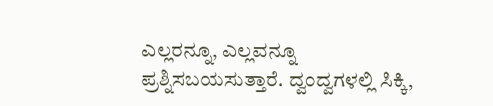ಎಲ್ಲರನ್ನೂ, ಎಲ್ಲವನ್ನೂ ಪ್ರಶ್ನಿಸಬಯಸುತ್ತಾರೆ. ದ್ವಂದ್ವಗಳಲ್ಲಿ ಸಿಕ್ಕಿ,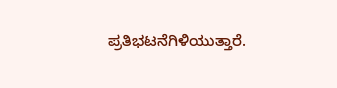ಪ್ರತಿಭಟನೆಗಿಳಿಯುತ್ತಾರೆ.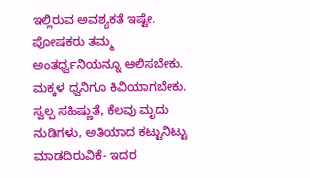ಇಲ್ಲಿರುವ ಅವಶ್ಯಕತೆ ಇಷ್ಟೇ. ಪೋಷಕರು ತಮ್ಮ ಅಂತರ್ಧ್ವನಿಯನ್ನೂ ಆಲಿಸಬೇಕು. ಮಕ್ಕಳ ಧ್ವನಿಗೂ ಕಿವಿಯಾಗಬೇಕು. ಸ್ವಲ್ಪ ಸಹಿಷ್ಣುತೆ, ಕೆಲವು ಮೃದು ನುಡಿಗಳು, ಅತಿಯಾದ ಕಟ್ಟುನಿಟ್ಟು ಮಾಡದಿರುವಿಕೆ- ಇದರ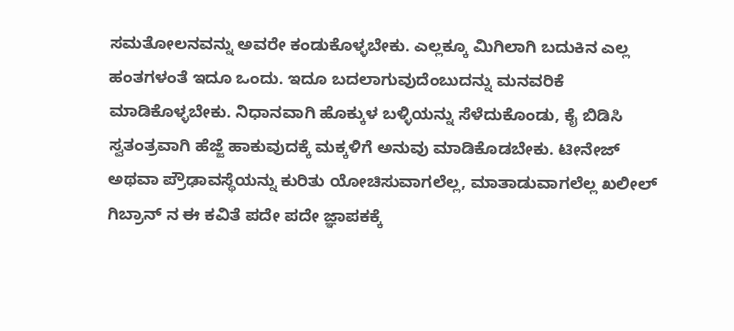ಸಮತೋಲನವನ್ನು ಅವರೇ ಕಂಡುಕೊಳ್ಳಬೇಕು. ಎಲ್ಲಕ್ಕೂ ಮಿಗಿಲಾಗಿ ಬದುಕಿನ ಎಲ್ಲ ಹಂತಗಳಂತೆ ಇದೂ ಒಂದು. ಇದೂ ಬದಲಾಗುವುದೆಂಬುದನ್ನು ಮನವರಿಕೆ ಮಾಡಿಕೊಳ್ಳಬೇಕು. ನಿಧಾನವಾಗಿ ಹೊಕ್ಕುಳ ಬಳ್ಳಿಯನ್ನು ಸೆಳೆದುಕೊಂಡು, ಕೈ ಬಿಡಿಸಿ ಸ್ವತಂತ್ರವಾಗಿ ಹೆಜ್ಜೆ ಹಾಕುವುದಕ್ಕೆ ಮಕ್ಕಳಿಗೆ ಅನುವು ಮಾಡಿಕೊಡಬೇಕು. ಟೀನೇಜ್ ಅಥವಾ ಪ್ರೌಢಾವಸ್ಥೆಯನ್ನು ಕುರಿತು ಯೋಚಿಸುವಾಗಲೆಲ್ಲ, ಮಾತಾಡುವಾಗಲೆಲ್ಲ ಖಲೀಲ್ ಗಿಬ್ರಾನ್ ನ ಈ ಕವಿತೆ ಪದೇ ಪದೇ ಜ್ಞಾಪಕಕ್ಕೆ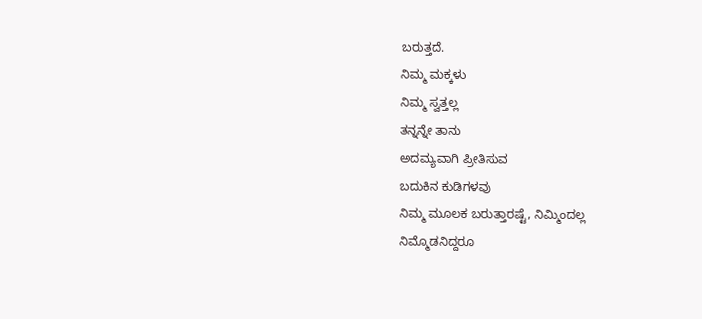ಬರುತ್ತದೆ.
ನಿಮ್ಮ ಮಕ್ಕಳು
ನಿಮ್ಮ ಸ್ವತ್ತಲ್ಲ
ತನ್ನನ್ನೇ ತಾನು
ಅದಮ್ಯವಾಗಿ ಪ್ರೀತಿಸುವ
ಬದುಕಿನ ಕುಡಿಗಳವು
ನಿಮ್ಮ ಮೂಲಕ ಬರುತ್ತಾರಷ್ಟೆ, ನಿಮ್ಮಿಂದಲ್ಲ
ನಿಮ್ಮೊಡನಿದ್ದರೂ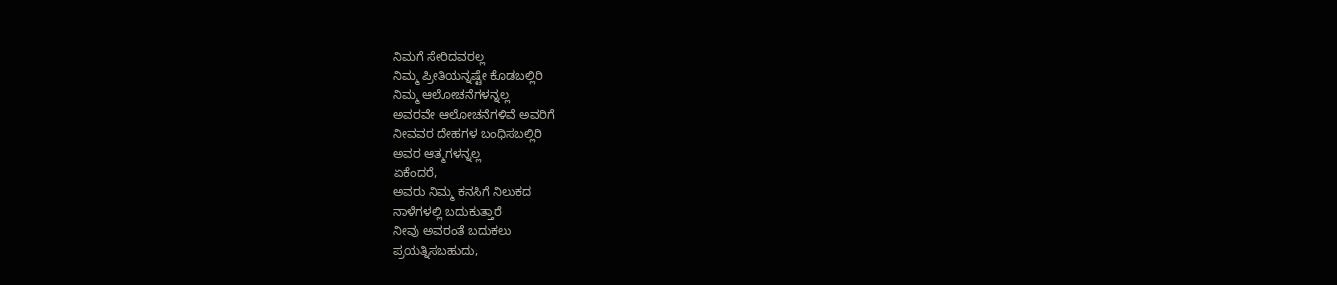ನಿಮಗೆ ಸೇರಿದವರಲ್ಲ
ನಿಮ್ಮ ಪ್ರೀತಿಯನ್ನಷ್ಟೇ ಕೊಡಬಲ್ಲಿರಿ
ನಿಮ್ಮ ಆಲೋಚನೆಗಳನ್ನಲ್ಲ
ಅವರವೇ ಆಲೋಚನೆಗಳಿವೆ ಅವರಿಗೆ
ನೀವವರ ದೇಹಗಳ ಬಂಧಿಸಬಲ್ಲಿರಿ
ಅವರ ಆತ್ಮಗಳನ್ನಲ್ಲ
ಏಕೆಂದರೆ,
ಅವರು ನಿಮ್ಮ ಕನಸಿಗೆ ನಿಲುಕದ
ನಾಳೆಗಳಲ್ಲಿ ಬದುಕುತ್ತಾರೆ
ನೀವು ಅವರಂತೆ ಬದುಕಲು
ಪ್ರಯತ್ನಿಸಬಹುದು,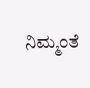ನಿಮ್ಮಂತೆ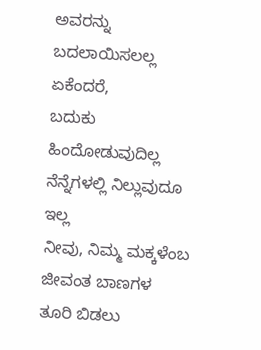ಅವರನ್ನು ಬದಲಾಯಿಸಲಲ್ಲ
ಏಕೆಂದರೆ,
ಬದುಕು ಹಿಂದೋಡುವುದಿಲ್ಲ
ನೆನ್ನೆಗಳಲ್ಲಿ ನಿಲ್ಲುವುದೂ ಇಲ್ಲ
ನೀವು, ನಿಮ್ಮ ಮಕ್ಕಳೆಂಬ ಜೀವಂತ ಬಾಣಗಳ
ತೂರಿ ಬಿಡಲು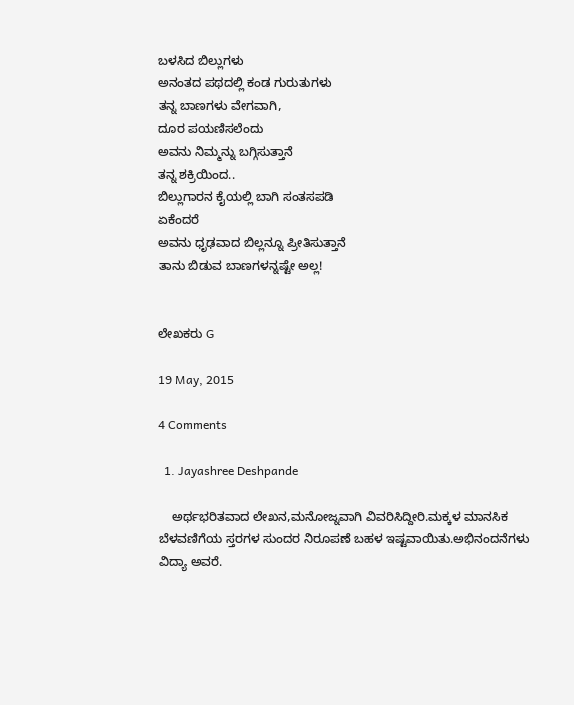ಬಳಸಿದ ಬಿಲ್ಲುಗಳು
ಅನಂತದ ಪಥದಲ್ಲಿ ಕಂಡ ಗುರುತುಗಳು
ತನ್ನ ಬಾಣಗಳು ವೇಗವಾಗಿ,
ದೂರ ಪಯಣಿಸಲೆಂದು
ಅವನು ನಿಮ್ಮನ್ನು ಬಗ್ಗಿಸುತ್ತಾನೆ
ತನ್ನ ಶಕ್ರಿಯಿಂದ..
ಬಿಲ್ಲುಗಾರನ ಕೈಯಲ್ಲಿ ಬಾಗಿ ಸಂತಸಪಡಿ
ಏಕೆಂದರೆ
ಅವನು ಧೃಢವಾದ ಬಿಲ್ಲನ್ನೂ ಪ್ರೀತಿಸುತ್ತಾನೆ
ತಾನು ಬಿಡುವ ಬಾಣಗಳನ್ನಷ್ಟೇ ಅಲ್ಲ!


ಲೇಖಕರು G

19 May, 2015

4 Comments

  1. Jayashree Deshpande

    ಅರ್ಥಭರಿತವಾದ ಲೇಖನ,ಮನೋಜ್ನವಾಗಿ ವಿವರಿಸಿದ್ದೀರಿ.ಮಕ್ಕಳ ಮಾನಸಿಕ ಬೆಳವಣಿಗೆಯ ಸ್ತರಗಳ ಸುಂದರ ನಿರೂಪಣೆ ಬಹಳ ಇಷ್ಟವಾಯಿತು.ಅಭಿನಂದನೆಗಳು ವಿದ್ಯಾ ಅವರೆ.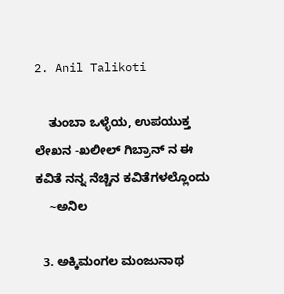2. Anil Talikoti

    ತುಂಬಾ ಒಳ್ಳೆಯ, ಉಪಯುಕ್ತ ಲೇಖನ -ಖಲೀಲ್ ಗಿಬ್ರಾನ್ ನ ಈ ಕವಿತೆ ನನ್ನ ನೆಚ್ಚಿನ ಕವಿತೆಗಳಲ್ಲೊಂದು
    ~ಅನಿಲ

  3. ಅಕ್ಕಿಮಂಗಲ ಮಂಜುನಾಥ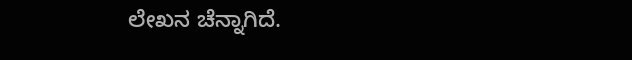ಲೇಖನ ಚೆನ್ನಾಗಿದೆ.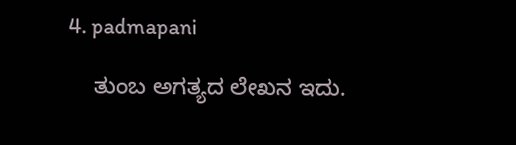4. padmapani

    ತುಂಬ ಅಗತ್ಯದ ಲೇಖನ ಇದು.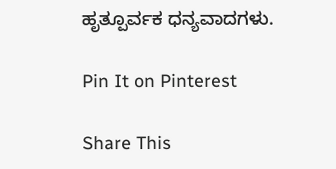ಹೃತ್ಪೂರ್ವಕ ಧನ್ಯವಾದಗಳು.

Pin It on Pinterest

Share This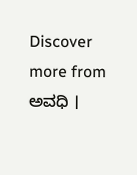Discover more from ಅವಧಿ ।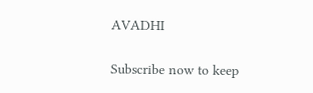AVADHI

Subscribe now to keep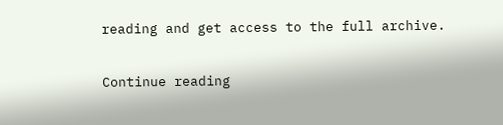reading and get access to the full archive.

Continue reading